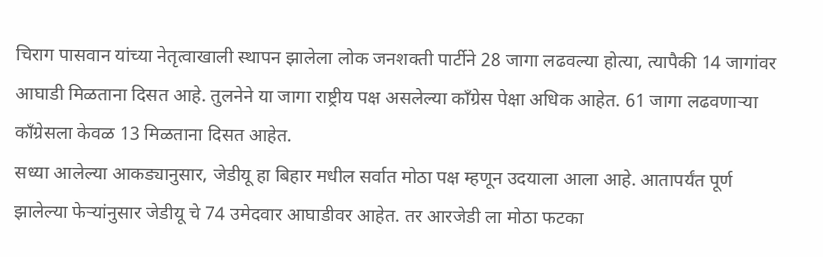चिराग पासवान यांच्या नेतृत्वाखाली स्थापन झालेला लोक जनशक्ती पार्टीने 28 जागा लढवल्या होत्या, त्यापैकी 14 जागांवर आघाडी मिळताना दिसत आहे. तुलनेने या जागा राष्ट्रीय पक्ष असलेल्या काँग्रेस पेक्षा अधिक आहेत. 61 जागा लढवणाऱ्या काँग्रेसला केवळ 13 मिळताना दिसत आहेत.
सध्या आलेल्या आकड्यानुसार, जेडीयू हा बिहार मधील सर्वात मोठा पक्ष म्हणून उदयाला आला आहे. आतापर्यंत पूर्ण झालेल्या फेऱ्यांनुसार जेडीयू चे 74 उमेदवार आघाडीवर आहेत. तर आरजेडी ला मोठा फटका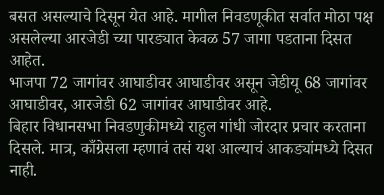बसत असल्याचे दिसून येत आहे. मागील निवडणूकीत सर्वात मोठा पक्ष असलेल्या आरजेडी च्या पारड्यात केवळ 57 जागा पडताना दिसत आहेत.
भाजपा 72 जागांवर आघाडीवर आघाडीवर असून जेडीयू 68 जागांवर आघाडीवर, आरजेडी 62 जागांवर आघाडीवर आहे.
बिहार विधानसभा निवडणुकीमध्ये राहुल गांधी जोरदार प्रचार करताना दिसले. मात्र, काँग्रेसला म्हणावं तसं यश आल्याचं आकड्यांमध्ये दिसत नाही.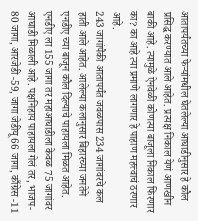आतापर्यंतच्या फेऱ्यांमधील घेतलेल्या आघाडीनुसार हे कौल प्रसिद्ध करण्यात आले आहेत. प्रत्यक्ष निकाल येणं आणखीन बाकी आहे. त्यामुळे ऐनवेळी कोणत्या बाजूला निकाल फिरणार का? का आहे त्या प्रमाणे लागणार हे पाहाण महत्त्वाचं ठरणार आहे.
243 जागांपैकी आतापर्यंत जवळपास 234 जागांवरचे कल हाती आले आहेत. आलेल्या कलानुसार बिहारच्या जनतेने एनडीए च्या बाजून कौल दिल्याचे पाहायला मिळत आहेत. एनडीए ला 155 जागा तर महाआघाडीला केवळ 75 जागांवर आघाडी मिळाली आहे. पक्षनिहाय पाहायला गेलं तर, भाजप- 80 जागा, आरजेडी -59, जागा जेडीयू 66 जागा, काँग्रेस -11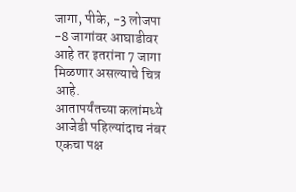जागा, पीके, -3 लोजपा -8 जागांवर आघाडीवर आहे तर इतरांना 7 जागा मिळणार असल्याचे चित्र आहे.
आतापर्यंतच्या कलांमध्ये आजेडी पहिल्यांदाच नंबर एकचा पक्ष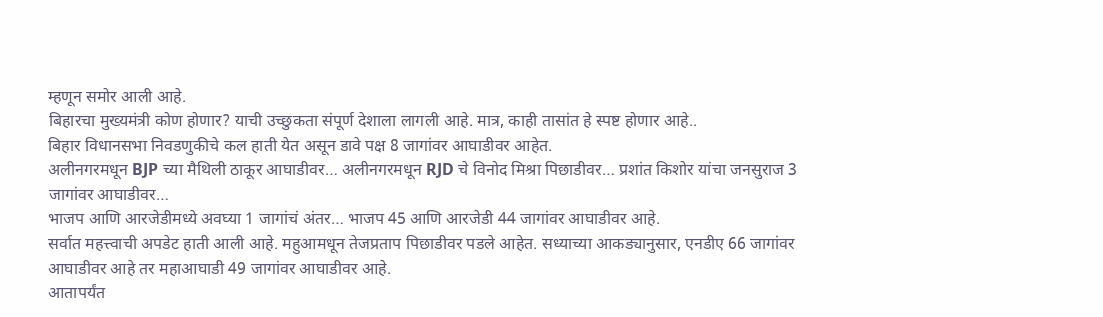म्हणून समोर आली आहे.
बिहारचा मुख्यमंत्री कोण होणार? याची उच्छुकता संपूर्ण देशाला लागली आहे. मात्र, काही तासांत हे स्पष्ट होणार आहे..
बिहार विधानसभा निवडणुकीचे कल हाती येत असून डावे पक्ष 8 जागांवर आघाडीवर आहेत.
अलीनगरमधून BJP च्या मैथिली ठाकूर आघाडीवर… अलीनगरमधून RJD चे विनोद मिश्रा पिछाडीवर… प्रशांत किशोर यांचा जनसुराज 3 जागांवर आघाडीवर…
भाजप आणि आरजेडीमध्ये अवघ्या 1 जागांचं अंतर… भाजप 45 आणि आरजेडी 44 जागांवर आघाडीवर आहे.
सर्वात महत्त्वाची अपडेट हाती आली आहे. महुआमधून तेजप्रताप पिछाडीवर पडले आहेत. सध्याच्या आकड्यानुसार, एनडीए 66 जागांवर आघाडीवर आहे तर महाआघाडी 49 जागांवर आघाडीवर आहे.
आतापर्यंत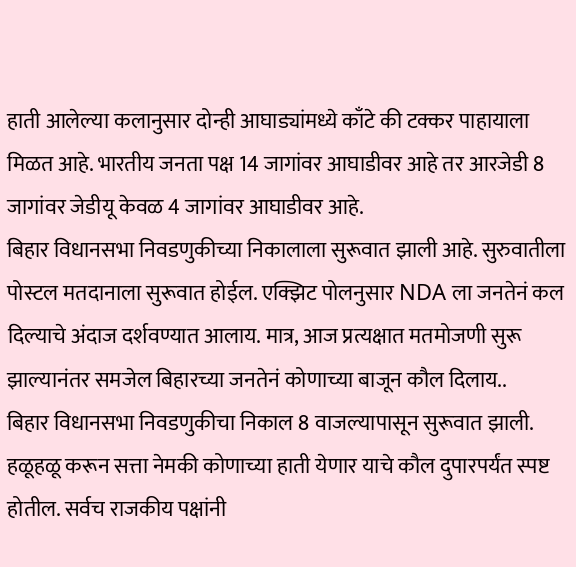हाती आलेल्या कलानुसार दोन्ही आघाड्यांमध्ये काँटे की टक्कर पाहायाला मिळत आहे. भारतीय जनता पक्ष 14 जागांवर आघाडीवर आहे तर आरजेडी 8 जागांवर जेडीयू केवळ 4 जागांवर आघाडीवर आहे.
बिहार विधानसभा निवडणुकीच्या निकालाला सुरूवात झाली आहे. सुरुवातीला पोस्टल मतदानाला सुरूवात होईल. एक्झिट पोलनुसार NDA ला जनतेनं कल दिल्याचे अंदाज दर्शवण्यात आलाय. मात्र, आज प्रत्यक्षात मतमोजणी सुरू झाल्यानंतर समजेल बिहारच्या जनतेनं कोणाच्या बाजून कौल दिलाय..
बिहार विधानसभा निवडणुकीचा निकाल 8 वाजल्यापासून सुरूवात झाली. हळूहळू करून सत्ता नेमकी कोणाच्या हाती येणार याचे कौल दुपारपर्यंत स्पष्ट होतील. सर्वच राजकीय पक्षांनी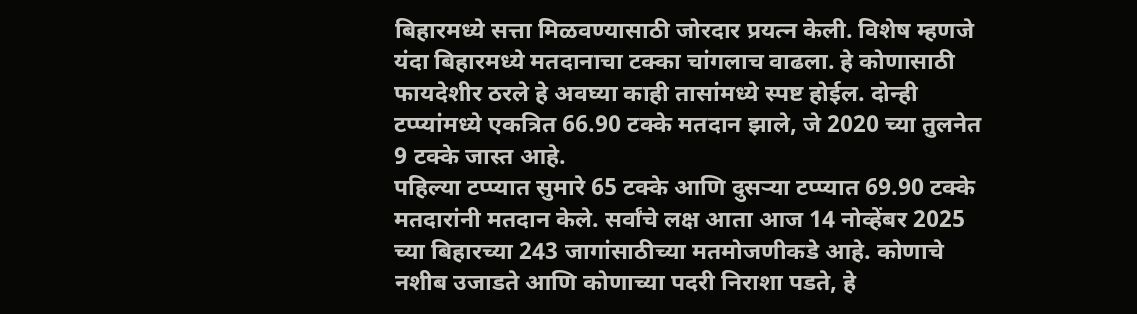बिहारमध्ये सत्ता मिळवण्यासाठी जोरदार प्रयत्न केली. विशेष म्हणजे यंदा बिहारमध्ये मतदानाचा टक्का चांगलाच वाढला. हे कोणासाठी फायदेशीर ठरले हे अवघ्या काही तासांमध्ये स्पष्ट होईल. दोन्ही टप्प्यांमध्ये एकत्रित 66.90 टक्के मतदान झाले, जे 2020 च्या तुलनेत 9 टक्के जास्त आहे.
पहिल्या टप्प्यात सुमारे 65 टक्के आणि दुसऱ्या टप्प्यात 69.90 टक्के मतदारांनी मतदान केले. सर्वांचे लक्ष आता आज 14 नोव्हेंबर 2025 च्या बिहारच्या 243 जागांसाठीच्या मतमोजणीकडे आहे. कोणाचे नशीब उजाडते आणि कोणाच्या पदरी निराशा पडते, हे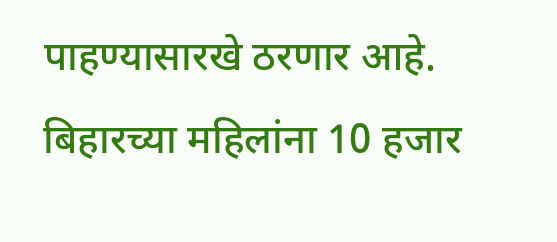पाहण्यासारखे ठरणार आहे. बिहारच्या महिलांना 10 हजार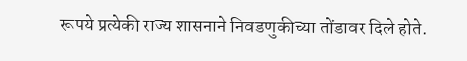रूपये प्रत्येकी राज्य शासनाने निवडणुकीच्या तोंडावर दिले होते.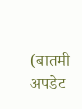(बातमी अपडेट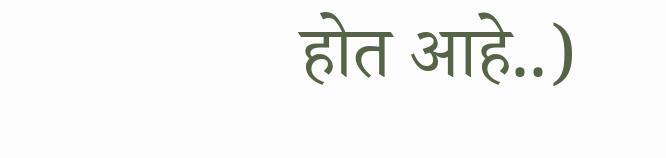होत आहे..)